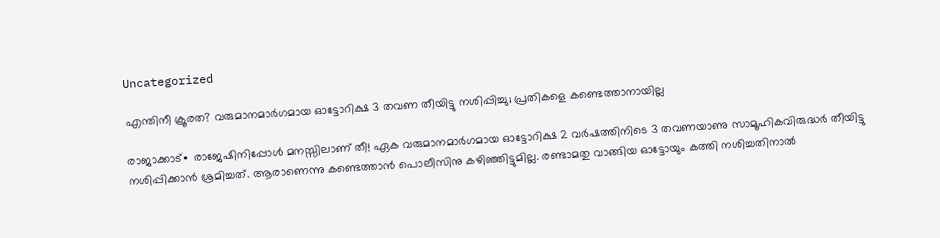Uncategorized

എന്തിനീ ക്രൂരത? വരുമാനമാർഗമായ ഓട്ടോറിക്ഷ 3 തവണ തീയിട്ടു നശിപ്പിച്ചു; പ്രതികളെ കണ്ടെത്താനായില്ല

രാജാക്കാട്∙ രാജേഷിനിപ്പോൾ മനസ്സിലാണ് തീ! ഏക വരുമാനമാർഗമായ ഓട്ടോറിക്ഷ 2 വർഷത്തിനിടെ 3 തവണയാണു സാമൂഹികവിരുദ്ധർ തീയിട്ടു നശിപ്പിക്കാൻ ശ്രമിച്ചത്. ആരാണെന്നു കണ്ടെത്താൻ പൊലീസിനു കഴിഞ്ഞിട്ടുമില്ല. രണ്ടാമതു വാങ്ങിയ ഓട്ടോയും കത്തി നശിച്ചതിനാൽ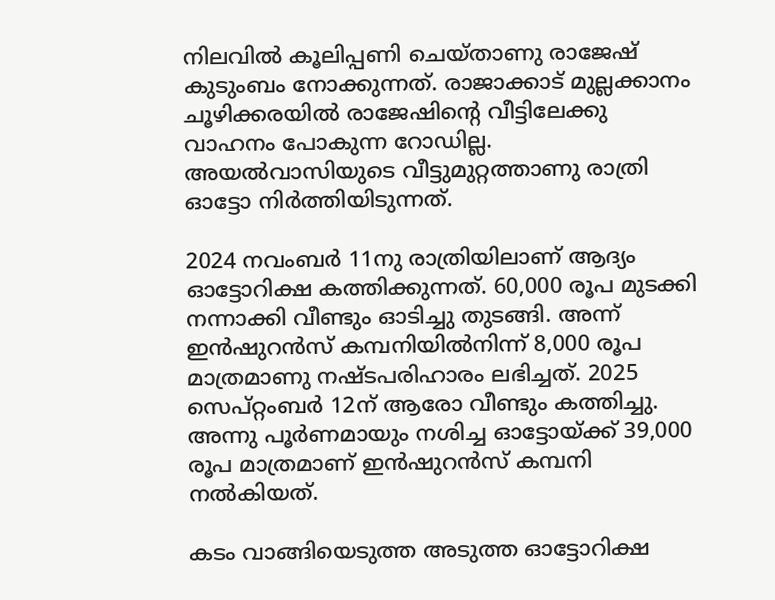നിലവിൽ കൂലിപ്പണി ചെയ്താണു രാജേഷ് കുടുംബം നോക്കുന്നത്. രാജാക്കാട് മുല്ലക്കാനം ചൂഴിക്കരയിൽ രാജേഷിന്റെ വീട്ടിലേക്കു വാഹനം പോകുന്ന റോഡില്ല. അയൽവാസിയുടെ വീട്ടുമുറ്റത്താണു രാത്രി ഓട്ടോ നിർത്തിയിടുന്നത്.

2024 നവംബർ 11നു രാത്രിയിലാണ് ആദ്യം ഓട്ടോറിക്ഷ കത്തിക്കുന്നത്. 60,000 രൂപ മുടക്കി നന്നാക്കി വീണ്ടും ഓടിച്ചു തുടങ്ങി. അന്ന് ഇൻഷുറൻസ് കമ്പനിയിൽ‌നിന്ന് 8,000 രൂപ മാത്രമാണു നഷ്ടപരിഹാരം ലഭിച്ചത്. 2025 സെപ്റ്റംബർ 12ന് ആരോ വീണ്ടും കത്തിച്ചു. അന്നു പൂർണമായും നശിച്ച ഓട്ടോയ്ക്ക് 39,000 രൂപ മാത്രമാണ് ഇൻഷുറൻസ് കമ്പനി നൽകിയത്.

കടം വാങ്ങിയെടുത്ത അടുത്ത ഓട്ടോറിക്ഷ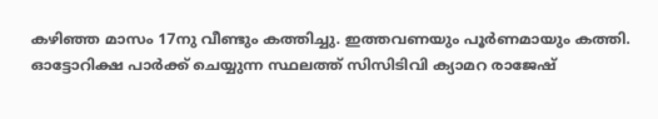കഴിഞ്ഞ മാസം 17നു വീണ്ടും കത്തിച്ചു. ഇത്തവണയും പൂർണമായും കത്തി. ഓട്ടോറിക്ഷ പാർക്ക് ചെയ്യുന്ന സ്ഥലത്ത് സിസിടിവി ക്യാമറ രാജേഷ്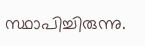സ്ഥാപിച്ചിരുന്നു.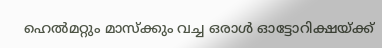ഹെൽമറ്റും മാസ്ക്കും വച്ച ഒരാൾ ഓട്ടോറിക്ഷയ്ക്ക്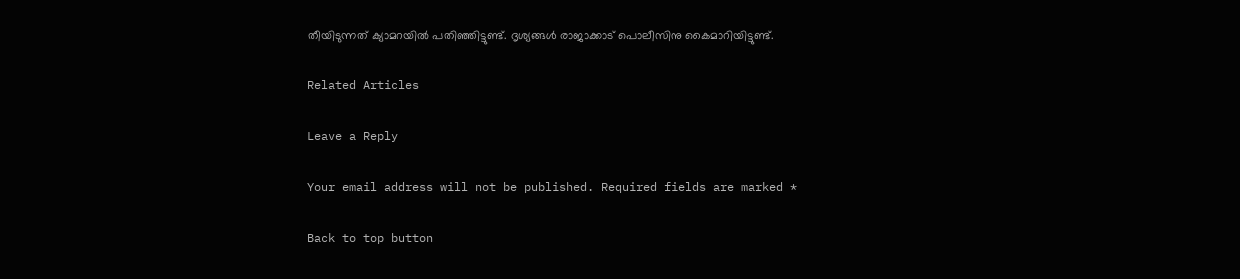തീയിടുന്നത് ക്യാമറയിൽ പതിഞ്ഞിട്ടുണ്ട്. ദൃശ്യങ്ങൾ രാജാക്കാട് പൊലീസിനു കൈമാറിയിട്ടുണ്ട്.

Related Articles

Leave a Reply

Your email address will not be published. Required fields are marked *

Back to top button